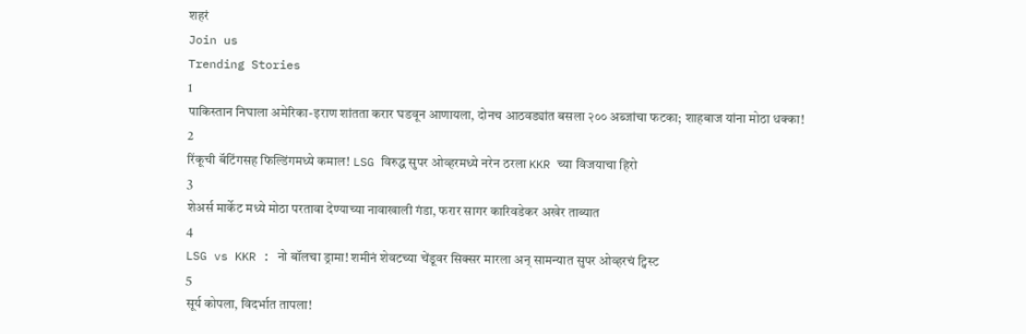शहरं
Join us
Trending Stories
1
पाकिस्तान निघाला अमेरिका-इराण शांतता करार घडवून आणायला, दोनच आठवड्यांत बसला २०० अब्जांचा फटका; शाहबाज यांना मोठा धक्का!
2
रिंकूची बॅटिंगसह फिल्डिंगमध्ये कमाल! LSG विरुद्ध सुपर ओव्हरमध्ये नरेन ठरला KKR च्या विजयाचा हिरो
3
शेअर्स मार्केट मध्ये मोठा परतावा देण्याच्या नावाखाली गंडा, फरार सागर कारिवडेकर अखेर ताब्यात
4
LSG vs KKR : नो बॉलचा ड्रामा! शमीनं शेवटच्या चेंडूवर सिक्सर मारला अन् सामन्यात सुपर ओव्हरचं ट्विस्ट
5
सूर्य कोपला, विदर्भात तापला!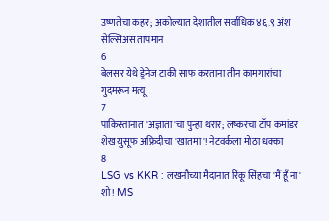उष्णतेचा कहर; अकोल्यात देशातील सर्वाधिक ४६.९ अंश सेल्सिअस तापमान
6
बेलसर येथे ड्रेनेज टाकी साफ करताना तीन कामगारांचा गुदमरून मत्यू
7
पाकिस्तानात 'अज्ञाता'चा पुन्हा थरार; लष्करचा टॉप कमांडर शेख युसूफ अफ्रिदीचा 'खातमा'! नेटवर्कला मोठा धक्का
8
LSG vs KKR : लखनौच्या मैदानात रिंकू सिंहचा 'मैं हूँ ना' शो! MS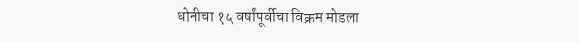धोनीचा १५ वर्षांपूर्वीचा विक्रम मोडला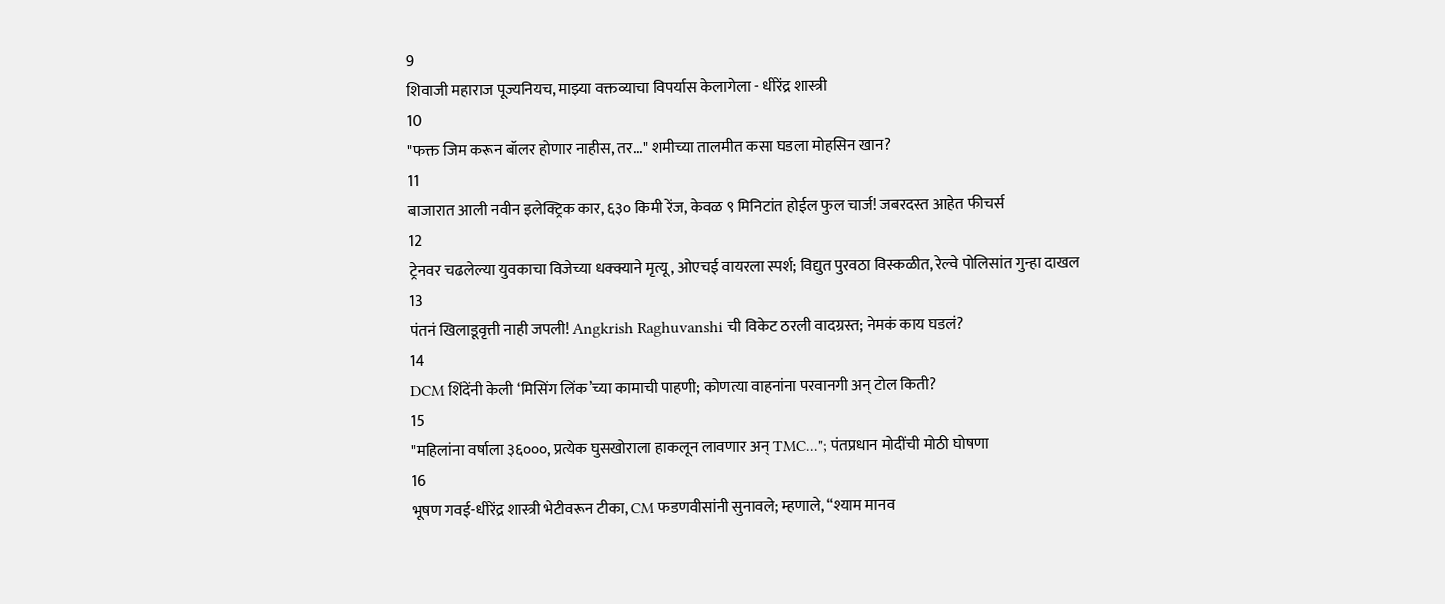9
शिवाजी महाराज पूज्यनियच, माझ्या वक्तव्याचा विपर्यास केलागेला - धीरेंद्र शास्त्री
10
"फक्त जिम करून बॉलर होणार नाहीस, तर..." शमीच्या तालमीत कसा घडला मोहसिन खान?
11
बाजारात आली नवीन इलेक्ट्रिक कार, ६३० किमी रेंज, केवळ ९ मिनिटांत होईल फुल चार्ज! जबरदस्त आहेत फीचर्स
12
ट्रेनवर चढलेल्या युवकाचा विजेच्या धक्क्याने मृत्यू, ओएचई वायरला स्पर्श; विद्युत पुरवठा विस्कळीत, रेल्वे पोलिसांत गुन्हा दाखल
13
पंतनं खिलाडूवृत्ती नाही जपली! Angkrish Raghuvanshi ची विकेट ठरली वादग्रस्त; नेमकं काय घडलं?
14
DCM शिंदेंनी केली ‘मिसिंग लिंक’च्या कामाची पाहणी; कोणत्या वाहनांना परवानगी अन् टोल किती?
15
"महिलांना वर्षाला ३६०००, प्रत्येक घुसखोराला हाकलून लावणार अन् TMC..."; पंतप्रधान मोदींची मोठी घोषणा
16
भूषण गवई-धीरेंद्र शास्त्री भेटीवरून टीका, CM फडणवीसांनी सुनावले; म्हणाले, “श्याम मानव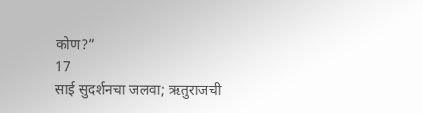कोण?”
17
साई सुदर्शनचा जलवा; ऋतुराजची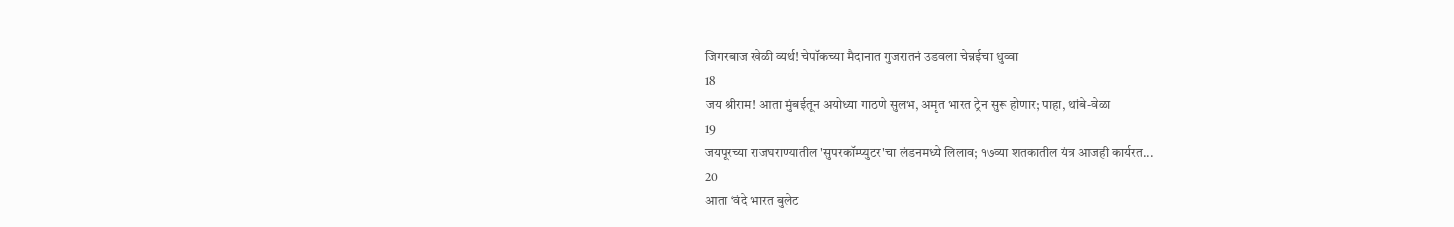जिगरबाज खेळी व्यर्थ! चेपॉकच्या मैदानात गुजरातनं उडवला चेन्नईचा धुव्वा
18
जय श्रीराम! आता मुंबईतून अयोध्या गाठणे सुलभ, अमृत भारत ट्रेन सुरू होणार; पाहा, थांबे-वेळा
19
जयपूरच्या राजघराण्यातील 'सुपरकॉम्प्युटर'चा लंडनमध्ये लिलाव; १७व्या शतकातील यंत्र आजही कार्यरत...
20
आता ‘वंदे भारत बुलेट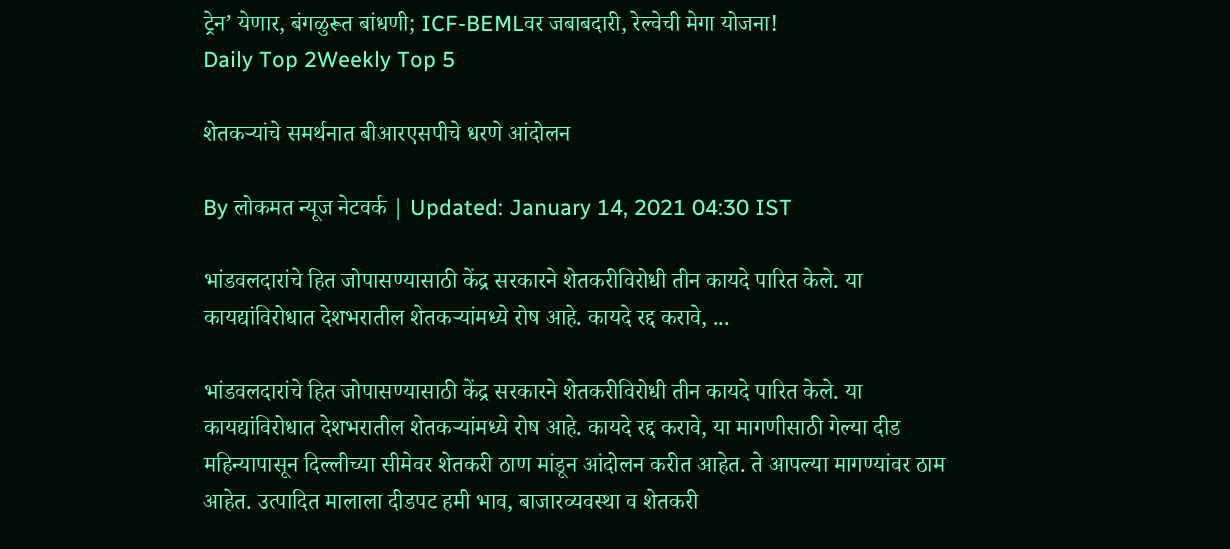ट्रेन’ येणार, बंगळुरूत बांधणी; ICF-BEMLवर जबाबदारी, रेल्वेची मेगा योजना!
Daily Top 2Weekly Top 5

शेतकऱ्यांचे समर्थनात बीआरएसपीचे धरणे आंदोलन

By लोकमत न्यूज नेटवर्क | Updated: January 14, 2021 04:30 IST

भांडवलदारांचे हित जोपासण्यासाठी केंद्र सरकारने शेतकरीविरोधी तीन कायदे पारित केले. या कायद्यांविरोधात देशभरातील शेतकऱ्यांमध्ये रोष आहे. कायदे रद्द करावे, ...

भांडवलदारांचे हित जोपासण्यासाठी केंद्र सरकारने शेतकरीविरोधी तीन कायदे पारित केले. या कायद्यांविरोधात देशभरातील शेतकऱ्यांमध्ये रोष आहे. कायदे रद्द करावे, या मागणीसाठी गेल्या दीड महिन्यापासून दिल्लीच्या सीमेवर शेतकरी ठाण मांडून आंदोलन करीत आहेत. ते आपल्या मागण्यांवर ठाम आहेत. उत्पादित मालाला दीडपट हमी भाव, बाजारव्यवस्था व शेतकरी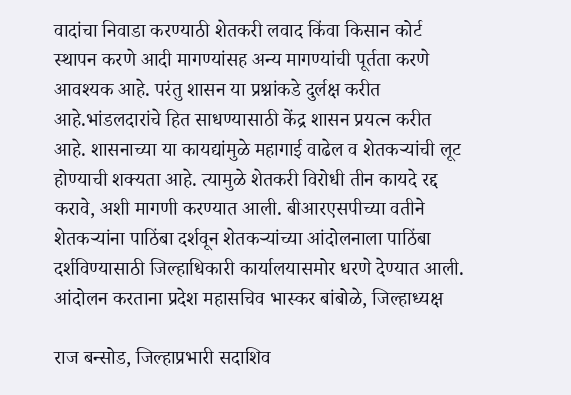वादांचा निवाडा करण्याठी शेतकरी लवाद किंवा किसान कोर्ट स्थापन करणे आदी मागण्यांसह अन्य मागण्यांची पूर्तता करणे आवश्यक आहे. परंतु शासन या प्रश्नांकडे दुर्लक्ष करीत आहे.भांडलदारांचे हित साधण्यासाठी केंद्र शासन प्रयत्न करीत आहे. शासनाच्या या कायद्यांमुळे महागाई वाढेल व शेतकऱ्यांची लूट होण्याची शक्यता आहे. त्यामुळे शेतकरी विरोधी तीन कायदे रद्द करावे, अशी मागणी करण्यात आली. बीआरएसपीच्या वतीने शेतकऱ्यांना पाठिंबा दर्शवून शेतकऱ्यांच्या आंदोलनाला पाठिंबा दर्शविण्यासाठी जिल्हाधिकारी कार्यालयासमोर धरणे देण्यात आली. आंदोलन करताना प्रदेश महासचिव भास्कर बांबोळे, जिल्हाध्यक्ष

राज बन्सोड, जिल्हाप्रभारी सदाशिव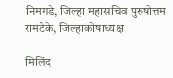निमगडे, जिल्हा महासचिव पुरुषोत्तम रामटेके, जिल्हाकोषाध्यक्ष

मिलिंद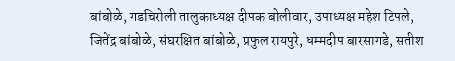बांबोळे, गडचिरोली तालुकाध्यक्ष दीपक बोलीवार, उपाध्यक्ष महेश टिपले, जितेंद्र बांबोळे, संघरक्षित बांबोळे, प्रफुल रायपुरे, धम्मदीप बारसागडे, सतीश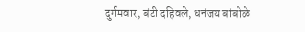दुर्गमवार, बंटी दहिवले, धनंजय बांबोळे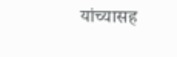यांच्यासह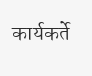कार्यकर्ते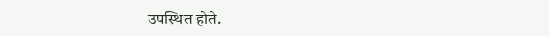उपस्थित होते.